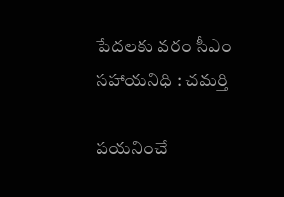పేదలకు వరం సీఎం సహాయనిధి : చమర్తి

పయనించే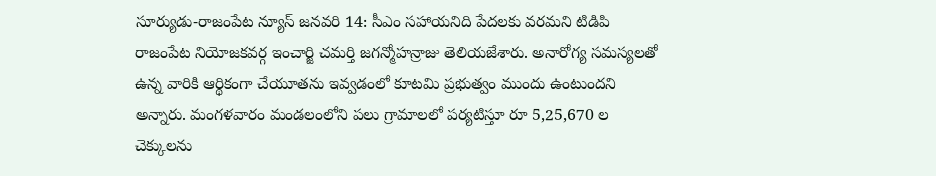సూర్యుడు-రాజంపేట న్యూస్ జనవరి 14: సీఎం సహాయనిది పేదలకు వరమని టిడిపి రాజంపేట నియోజకవర్గ ఇంచార్జి చమర్తి జగన్మోహన్రాజు తెలియజేశారు. అనారోగ్య సమస్యలతో ఉన్న వారికి ఆర్థికంగా చేయూతను ఇవ్వడంలో కూటమి ప్రభుత్వం ముందు ఉంటుందని అన్నారు. మంగళవారం మండలంలోని పలు గ్రామాలలో పర్యటిస్తూ రూ 5,25,670 ల చెక్కులను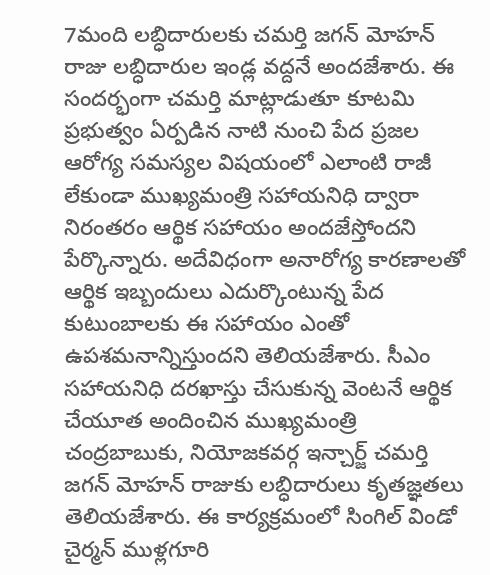7మంది లబ్ధిదారులకు చమర్తి జగన్ మోహన్ రాజు లబ్ధిదారుల ఇండ్ల వద్దనే అందజేశారు. ఈ సందర్భంగా చమర్తి మాట్లాడుతూ కూటమి ప్రభుత్వం ఏర్పడిన నాటి నుంచి పేద ప్రజల ఆరోగ్య సమస్యల విషయంలో ఎలాంటి రాజీ లేకుండా ముఖ్యమంత్రి సహాయనిధి ద్వారా నిరంతరం ఆర్థిక సహాయం అందజేస్తోందని పేర్కొన్నారు. అదేవిధంగా అనారోగ్య కారణాలతో ఆర్థిక ఇబ్బందులు ఎదుర్కొంటున్న పేద కుటుంబాలకు ఈ సహాయం ఎంతో ఉపశమనాన్నిస్తుందని తెలియజేశారు. సీఎం సహాయనిధి దరఖాస్తు చేసుకున్న వెంటనే ఆర్థిక చేయూత అందించిన ముఖ్యమంత్రి చంద్రబాబుకు, నియోజకవర్గ ఇన్చార్జ్ చమర్తి జగన్ మోహన్ రాజుకు లబ్ధిదారులు కృతజ్ఞతలు తెలియజేశారు. ఈ కార్యక్రమంలో సింగిల్ విండో చైర్మన్ ముళ్లగూరి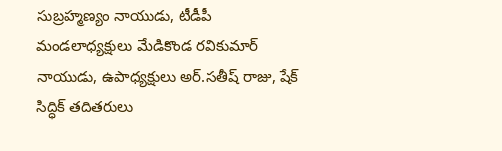సుబ్రహ్మణ్యం నాయుడు, టీడీపీ మండలాధ్యక్షులు మేడికొండ రవికుమార్ నాయుడు, ఉపాధ్యక్షులు అర్.సతీష్ రాజు, షేక్ సిద్ధిక్ తదితరులు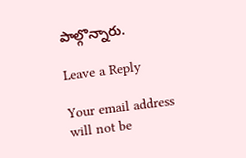పాల్గొన్నారు.

Leave a Reply

Your email address will not be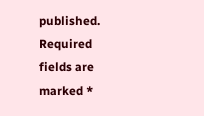published. Required fields are marked *